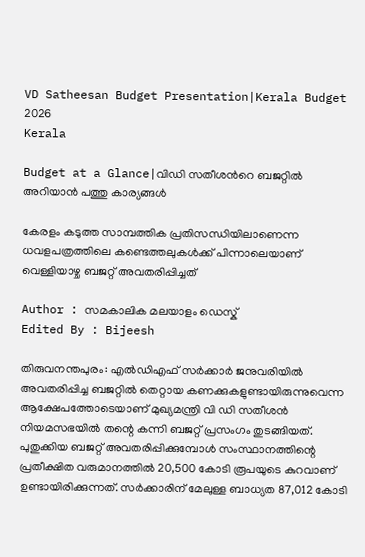VD Satheesan Budget Presentation|Kerala Budget 2026
Kerala

Budget at a Glance|വിഡി സതീശന്‍റെ ബജറ്റില്‍ അറിയാന്‍ പത്തു കാര്യങ്ങള്‍

കേരളം കടുത്ത സാമ്പത്തിക പ്രതിസന്ധിയിലാണെന്ന ധവളപത്രത്തിലെ കണ്ടെത്തലുകള്‍ക്ക് പിന്നാലെയാണ് വെള്ളിയാഴ്ച ബജറ്റ് അവതരിപ്പിച്ചത്

Author : സമകാലിക മലയാളം ഡെസ്ക്
Edited By : Bijeesh

തിരുവനന്തപുരം: എല്‍ഡിഎഫ് സര്‍ക്കാര്‍ ജനുവരിയില്‍ അവതരിപ്പിച്ച ബജറ്റില്‍ തെറ്റായ കണക്കുകളുണ്ടായിരുന്നുവെന്ന ആക്ഷേപത്തോടെയാണ് മുഖ്യമന്ത്രി വി ഡി സതീശന്‍ നിയമസഭയില്‍ തന്റെ കന്നി ബജറ്റ് പ്രസംഗം തുടങ്ങിയത്. പുതുക്കിയ ബജറ്റ് അവതരിപ്പിക്കുമ്പോള്‍ സംസ്ഥാനത്തിന്റെ പ്രതീക്ഷിത വരുമാനത്തില്‍ 20,500 കോടി രൂപയുടെ കുറവാണ് ഉണ്ടായിരിക്കുന്നത്. സര്‍ക്കാരിന് മേലുള്ള ബാധ്യത 87,012 കോടി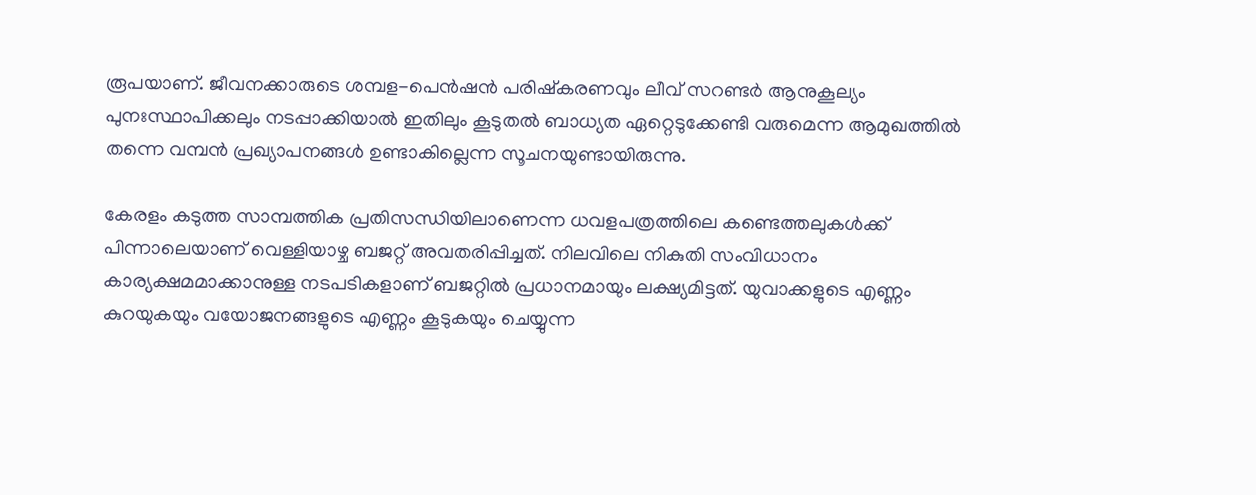രൂപയാണ്. ജീവനക്കാരുടെ ശമ്പള-പെന്‍ഷന്‍ പരിഷ്‌കരണവും ലീവ് സറണ്ടര്‍ ആനുകൂല്യം പുനഃസ്ഥാപിക്കലും നടപ്പാക്കിയാല്‍ ഇതിലും കൂടുതല്‍ ബാധ്യത ഏറ്റെടുക്കേണ്ടി വരുമെന്ന ആമുഖത്തില്‍ തന്നെ വമ്പന്‍ പ്രഖ്യാപനങ്ങള്‍ ഉണ്ടാകില്ലെന്ന സൂചനയുണ്ടായിരുന്നു.

കേരളം കടുത്ത സാമ്പത്തിക പ്രതിസന്ധിയിലാണെന്ന ധവളപത്രത്തിലെ കണ്ടെത്തലുകള്‍ക്ക് പിന്നാലെയാണ് വെള്ളിയാഴ്ച ബജറ്റ് അവതരിപ്പിച്ചത്. നിലവിലെ നികുതി സംവിധാനം കാര്യക്ഷമമാക്കാനുള്ള നടപടികളാണ് ബജറ്റില്‍ പ്രധാനമായും ലക്ഷ്യമിട്ടത്. യുവാക്കളുടെ എണ്ണം കുറയുകയും വയോജനങ്ങളുടെ എണ്ണം കൂടുകയും ചെയ്യുന്ന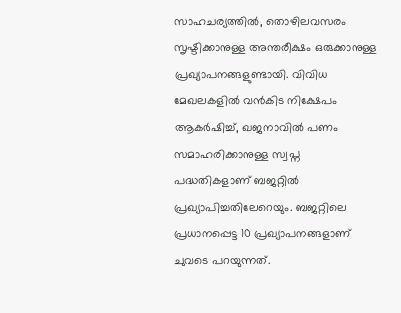സാഹചര്യത്തില്‍, തൊഴിലവസരം സൃഷ്ടിക്കാനുള്ള അന്തരീക്ഷം ഒരുക്കാനുള്ള പ്രഖ്യാപനങ്ങളുണ്ടായി. വിവിധ മേഖലകളില്‍ വന്‍കിട നിക്ഷേപം ആകര്‍ഷിച്ച്, ഖജനാവില്‍ പണം സമാഹരിക്കാനുള്ള സ്വപ്ന പദ്ധതികളാണ് ബജറ്റില്‍ പ്രഖ്യാപിച്ചതിലേറെയും. ബജറ്റിലെ പ്രധാനപ്പെട്ട 10 പ്രഖ്യാപനങ്ങളാണ് ചുവടെ പറയുന്നത്.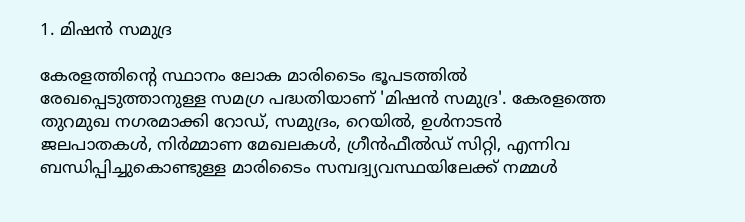1. മിഷന്‍ സമുദ്ര

കേരളത്തിന്റെ സ്ഥാനം ലോക മാരിടൈം ഭൂപടത്തില്‍ രേഖപ്പെടുത്താനുള്ള സമഗ്ര പദ്ധതിയാണ് 'മിഷന്‍ സമുദ്ര'. കേരളത്തെ തുറമുഖ നഗരമാക്കി റോഡ്, സമുദ്രം, റെയില്‍, ഉള്‍നാടന്‍ ജലപാതകള്‍, നിര്‍മ്മാണ മേഖലകള്‍, ഗ്രീന്‍ഫീല്‍ഡ് സിറ്റി, എന്നിവ ബന്ധിപ്പിച്ചുകൊണ്ടുള്ള മാരിടൈം സമ്പദ്വ്യവസ്ഥയിലേക്ക് നമ്മള്‍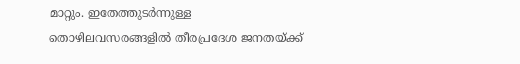മാറ്റും. ഇതേത്തുടര്‍ന്നുള്ള തൊഴിലവസരങ്ങളില്‍ തീരപ്രദേശ ജനതയ്ക്ക്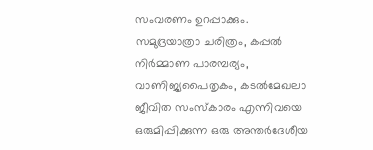സംവരണം ഉറപ്പാക്കും. സമുദ്രയാത്രാ ചരിത്രം, കപ്പല്‍ നിര്‍മ്മാണ പാരമ്പര്യം, വാണിജ്യപൈതൃകം, കടല്‍മേഖലാ ജീവിത സംസ്‌കാരം എന്നിവയെ ഒരുമിപ്പിക്കുന്ന ഒരു അന്തര്‍ദേശീയ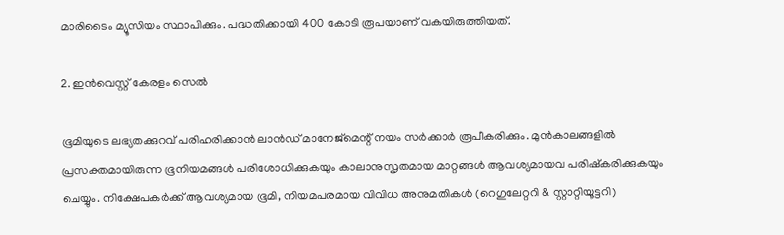മാരിടൈം മ്യൂസിയം സ്ഥാപിക്കും. പദ്ധതിക്കായി 400 കോടി രൂപയാണ് വകയിരുത്തിയത്.

2. ഇന്‍വെസ്റ്റ് കേരളം സെല്‍

ഭൂമിയുടെ ലഭ്യതക്കുറവ് പരിഹരിക്കാന്‍ ലാന്‍ഡ് മാനേജ്മെന്റ് നയം സര്‍ക്കാര്‍ രൂപീകരിക്കും. മുന്‍കാലങ്ങളില്‍ പ്രസക്തമായിരുന്ന ഭൂനിയമങ്ങള്‍ പരിശോധിക്കുകയും കാലാനുസൃതമായ മാറ്റങ്ങള്‍ ആവശ്യമായവ പരിഷ്‌കരിക്കുകയും ചെയ്യും. നിക്ഷേപകര്‍ക്ക് ആവശ്യമായ ഭൂമി, നിയമപരമായ വിവിധ അനുമതികള്‍ (റെഗുലേറ്ററി & സ്റ്റാറ്റിയൂട്ടറി)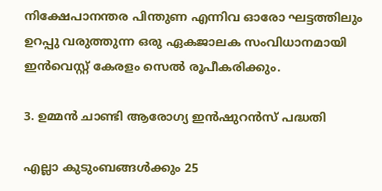നിക്ഷേപാനന്തര പിന്തുണ എന്നിവ ഓരോ ഘട്ടത്തിലും ഉറപ്പു വരുത്തുന്ന ഒരു ഏകജാലക സംവിധാനമായി ഇന്‍വെസ്റ്റ് കേരളം സെല്‍ രൂപീകരിക്കും.

3. ഉമ്മന്‍ ചാണ്ടി ആരോഗ്യ ഇന്‍ഷുറന്‍സ് പദ്ധതി

എല്ലാ കുടുംബങ്ങള്‍ക്കും 25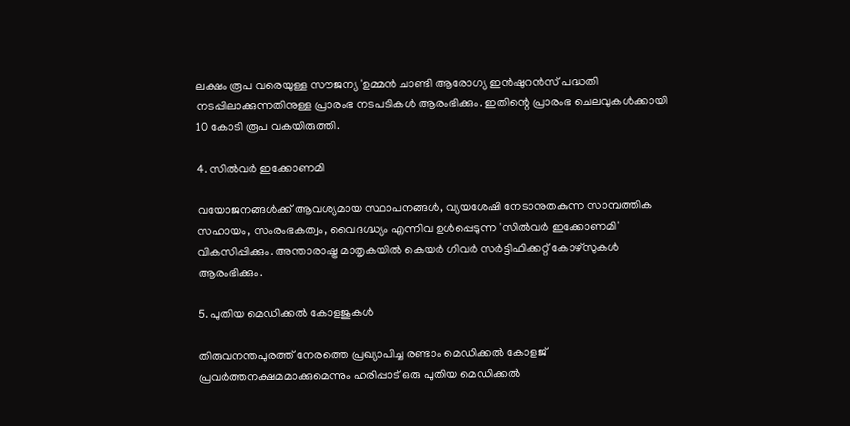ലക്ഷം രൂപ വരെയുള്ള സൗജന്യ 'ഉമ്മന്‍ ചാണ്ടി ആരോഗ്യ ഇന്‍ഷുറന്‍സ് പദ്ധതി നടപ്പിലാക്കുന്നതിനുള്ള പ്രാരംഭ നടപടികള്‍ ആരംഭിക്കും. ഇതിന്റെ പ്രാരംഭ ചെലവുകള്‍ക്കായി 10 കോടി രൂപ വകയിരുത്തി.

4. സില്‍വര്‍ ഇക്കോണമി

വയോജനങ്ങള്‍ക്ക് ആവശ്യമായ സ്ഥാപനങ്ങള്‍, വ്യയശേഷി നേടാനുതകുന്ന സാമ്പത്തിക സഹായം, സംരംഭകത്വം, വൈദഗ്ദ്ധ്യം എന്നിവ ഉള്‍പ്പെടുന്ന 'സില്‍വര്‍ ഇക്കോണമി' വികസിപ്പിക്കും. അന്താരാഷ്ട്ര മാതൃകയില്‍ കെയര്‍ ഗിവര്‍ സര്‍ട്ടിഫിക്കറ്റ് കോഴ്സുകള്‍ ആരംഭിക്കും.

5. പുതിയ മെഡിക്കല്‍ കോളജുകള്‍

തിരുവനന്തപുരത്ത് നേരത്തെ പ്രഖ്യാപിച്ച രണ്ടാം മെഡിക്കല്‍ കോളജ് പ്രവര്‍ത്തനക്ഷമമാക്കുമെന്നും ഹരിപ്പാട് ഒരു പുതിയ മെഡിക്കല്‍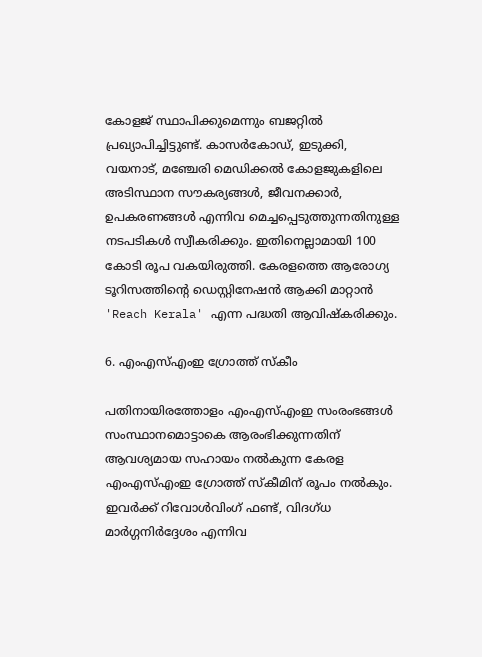കോളജ് സ്ഥാപിക്കുമെന്നും ബജറ്റില്‍ പ്രഖ്യാപിച്ചിട്ടുണ്ട്. കാസര്‍കോഡ്, ഇടുക്കി, വയനാട്, മഞ്ചേരി മെഡിക്കല്‍ കോളജുകളിലെ അടിസ്ഥാന സൗകര്യങ്ങള്‍, ജീവനക്കാര്‍, ഉപകരണങ്ങള്‍ എന്നിവ മെച്ചപ്പെടുത്തുന്നതിനുള്ള നടപടികള്‍ സ്വീകരിക്കും. ഇതിനെല്ലാമായി 100 കോടി രൂപ വകയിരുത്തി. കേരളത്തെ ആരോഗ്യ ടൂറിസത്തിന്റെ ഡെസ്റ്റിനേഷന്‍ ആക്കി മാറ്റാന്‍ 'Reach Kerala' എന്ന പദ്ധതി ആവിഷ്‌കരിക്കും.

6. എംഎസ്എംഇ ഗ്രോത്ത് സ്‌കീം

പതിനായിരത്തോളം എംഎസ്എംഇ സംരംഭങ്ങള്‍ സംസ്ഥാനമൊട്ടാകെ ആരംഭിക്കുന്നതിന് ആവശ്യമായ സഹായം നല്‍കുന്ന കേരള എംഎസ്എംഇ ഗ്രോത്ത് സ്‌കീമിന് രൂപം നല്‍കും. ഇവര്‍ക്ക് റിവോള്‍വിംഗ് ഫണ്ട്, വിദഗ്ധ മാര്‍ഗ്ഗനിര്‍ദ്ദേശം എന്നിവ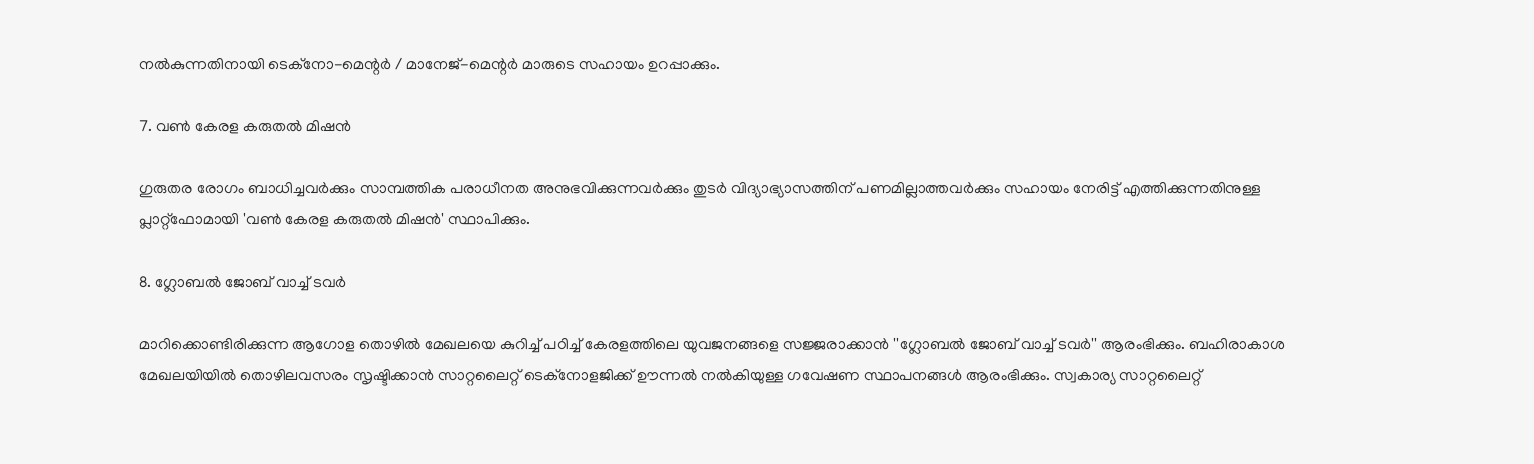നല്‍കുന്നതിനായി ടെക്നോ-മെന്റര്‍ / മാനേജ്-മെന്റര്‍ മാരുടെ സഹായം ഉറപ്പാക്കും.

7. വണ്‍ കേരള കരുതല്‍ മിഷന്‍

ഗുരുതര രോഗം ബാധിച്ചവര്‍ക്കും സാമ്പത്തിക പരാധീനത അനുഭവിക്കുന്നവര്‍ക്കും തുടര്‍ വിദ്യാഭ്യാസത്തിന് പണമില്ലാത്തവര്‍ക്കും സഹായം നേരിട്ട് എത്തിക്കുന്നതിനുള്ള പ്ലാറ്റ്ഫോമായി 'വണ്‍ കേരള കരുതല്‍ മിഷന്‍' സ്ഥാപിക്കും.

8. ഗ്ലോബല്‍ ജോബ് വാച്ച് ടവര്‍

മാറിക്കൊണ്ടിരിക്കുന്ന ആഗോള തൊഴില്‍ മേഖലയെ കുറിച്ച് പഠിച്ച് കേരളത്തിലെ യുവജനങ്ങളെ സജ്ജരാക്കാന്‍ ''ഗ്ലോബല്‍ ജോബ് വാച്ച് ടവര്‍'' ആരംഭിക്കും. ബഹിരാകാശ മേഖലയിയില്‍ തൊഴിലവസരം സൃഷ്ടിക്കാന്‍ സാറ്റലൈറ്റ് ടെക്നോളജിക്ക് ഊന്നല്‍ നല്‍കിയുള്ള ഗവേഷണ സ്ഥാപനങ്ങള്‍ ആരംഭിക്കും. സ്വകാര്യ സാറ്റലൈറ്റ്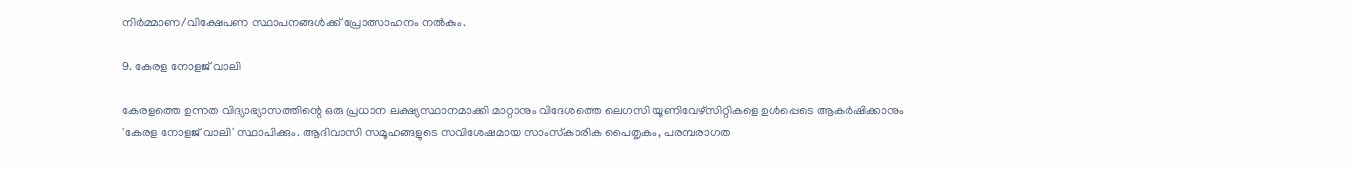നിര്‍മ്മാണ/വിക്ഷേപണ സ്ഥാപനങ്ങള്‍ക്ക് പ്രോത്സാഹനം നല്‍കും.

9. കേരള നോളജ് വാലി

കേരളത്തെ ഉന്നത വിദ്യാഭ്യാസത്തിന്റെ ഒരു പ്രധാന ലക്ഷ്യസ്ഥാനമാക്കി മാറ്റാനും വിദേശത്തെ ലെഗസി യൂണിവേഴ്സിറ്റികളെ ഉള്‍പ്പെടെ ആകര്‍ഷിക്കാനും 'കേരള നോളജ് വാലി' സ്ഥാപിക്കും. ആദിവാസി സമൂഹങ്ങളുടെ സവിശേഷമായ സാംസ്‌കാരിക പൈതൃകം, പരമ്പരാഗത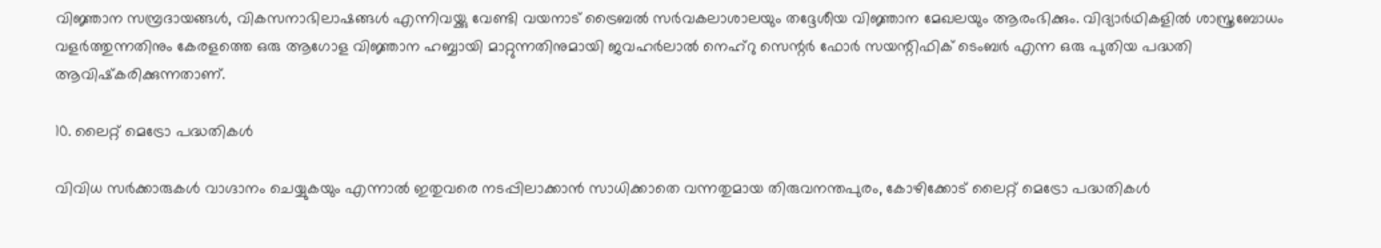വിജ്ഞാന സമ്പ്രദായങ്ങള്‍, വികസനാഭിലാഷങ്ങള്‍ എന്നിവയ്ക്കു വേണ്ടി വയനാട് ട്രൈബല്‍ സര്‍വകലാശാലയും തദ്ദേശീയ വിജ്ഞാന മേഖലയും ആരംഭിക്കും. വിദ്യാര്‍ഥികളില്‍ ശാസ്ത്രബോധം വളര്‍ത്തുന്നതിനും കേരളത്തെ ഒരു ആഗോള വിജ്ഞാന ഹബ്ബായി മാറ്റുന്നതിനുമായി ജവഹര്‍ലാല്‍ നെഹ്റു സെന്റര്‍ ഫോര്‍ സയന്റിഫിക് ടെംബര്‍ എന്ന ഒരു പുതിയ പദ്ധതി ആവിഷ്‌കരിക്കുന്നതാണ്.

10. ലൈറ്റ് മെട്രോ പദ്ധതികള്‍

വിവിധ സര്‍ക്കാരുകള്‍ വാഗ്ദാനം ചെയ്യുകയും എന്നാല്‍ ഇതുവരെ നടപ്പിലാക്കാന്‍ സാധിക്കാതെ വന്നതുമായ തിരുവനന്തപുരം, കോഴിക്കോട് ലൈറ്റ് മെട്രോ പദ്ധതികള്‍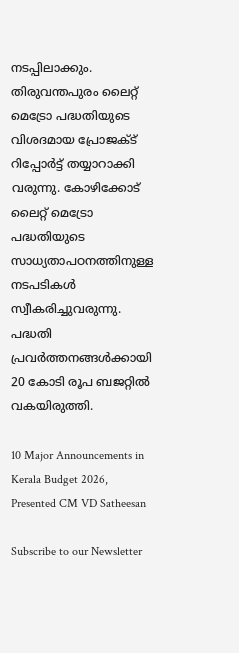നടപ്പിലാക്കും. തിരുവന്തപുരം ലൈറ്റ് മെട്രോ പദ്ധതിയുടെ വിശദമായ പ്രോജക്ട് റിപ്പോര്‍ട്ട് തയ്യാറാക്കി വരുന്നു. കോഴിക്കോട് ലൈറ്റ് മെട്രോ പദ്ധതിയുടെ സാധ്യതാപഠനത്തിനുള്ള നടപടികള്‍ സ്വീകരിച്ചുവരുന്നു. പദ്ധതി പ്രവര്‍ത്തനങ്ങള്‍ക്കായി 20 കോടി രൂപ ബജറ്റില്‍ വകയിരുത്തി.

10 Major Announcements in Kerala Budget 2026, Presented CM VD Satheesan

Subscribe to our Newsletter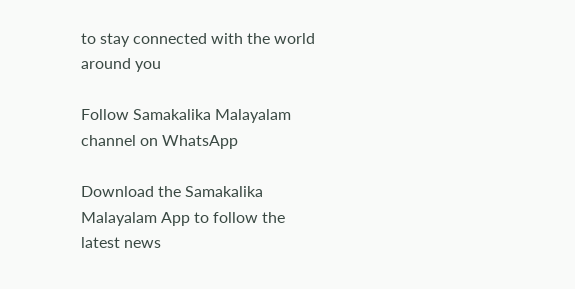to stay connected with the world around you

Follow Samakalika Malayalam channel on WhatsApp

Download the Samakalika Malayalam App to follow the latest news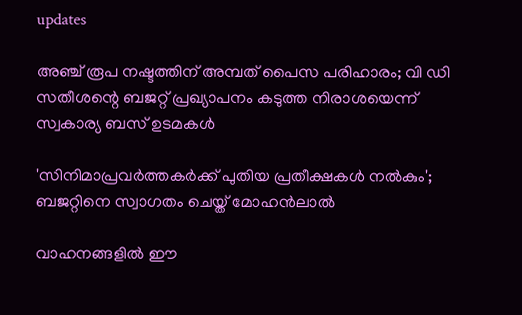updates

അഞ്ച് രൂപ നഷ്ടത്തിന് അമ്പത് പൈസ പരിഹാരം; വി ഡി സതീശന്റെ ബജറ്റ് പ്രഖ്യാപനം കടുത്ത നിരാശയെന്ന് സ്വകാര്യ ബസ് ഉടമകൾ

'സിനിമാപ്രവര്‍ത്തകര്‍ക്ക് പുതിയ പ്രതീക്ഷകള്‍ നല്‍കും'; ബജറ്റിനെ സ്വാഗതം ചെയ്ത് മോഹന്‍ലാല്‍

വാഹനങ്ങളില്‍ ഈ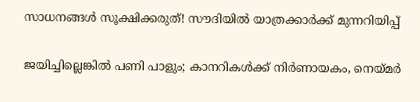സാധനങ്ങള്‍ സൂക്ഷിക്കരുത്! സൗദിയില്‍ യാത്രക്കാര്‍ക്ക് മുന്നറിയിപ്പ്

ജയിച്ചില്ലെങ്കിൽ പണി പാളും; കാനറികൾക്ക് നിർണായകം, നെയ്മർ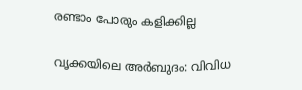രണ്ടാം പോരും കളിക്കില്ല

വൃക്കയിലെ അർബുദം: വിവിധ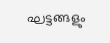ഘട്ടങ്ങളും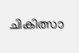ചികിത്സാ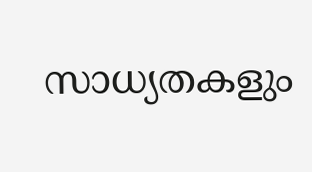സാധ്യതകളും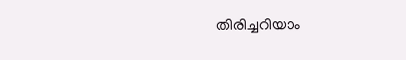തിരിച്ചറിയാം